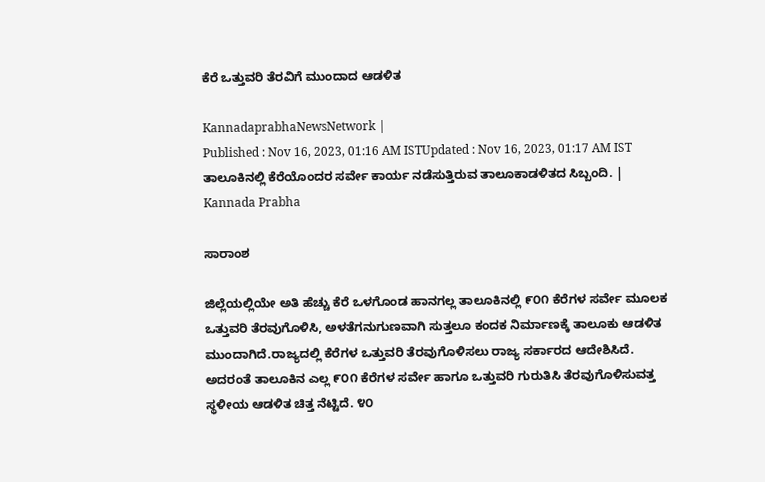ಕೆರೆ ಒತ್ತುವರಿ ತೆರವಿಗೆ ಮುಂದಾದ ಆಡಳಿತ

KannadaprabhaNewsNetwork |
Published : Nov 16, 2023, 01:16 AM ISTUpdated : Nov 16, 2023, 01:17 AM IST
ತಾಲೂಕಿನಲ್ಲಿ ಕೆರೆಯೊಂದರ ಸರ್ವೇ ಕಾರ್ಯ ನಡೆಸುತ್ತಿರುವ ತಾಲೂಕಾಡಳಿತದ ಸಿಬ್ಬಂದಿ. | Kannada Prabha

ಸಾರಾಂಶ

ಜಿಲ್ಲೆಯಲ್ಲಿಯೇ ಅತಿ ಹೆಚ್ಚು ಕೆರೆ ಒಳಗೊಂಡ ಹಾನಗಲ್ಲ ತಾಲೂಕಿನಲ್ಲಿ ೯೦೧ ಕೆರೆಗಳ ಸರ್ವೇ ಮೂಲಕ ಒತ್ತುವರಿ ತೆರವುಗೊಳಿಸಿ, ಅಳತೆಗನುಗುಣವಾಗಿ ಸುತ್ತಲೂ ಕಂದಕ ನಿರ್ಮಾಣಕ್ಕೆ ತಾಲೂಕು ಆಡಳಿತ ಮುಂದಾಗಿದೆ.ರಾಜ್ಯದಲ್ಲಿ ಕೆರೆಗಳ ಒತ್ತುವರಿ ತೆರವುಗೊಳಿಸಲು ರಾಜ್ಯ ಸರ್ಕಾರದ ಆದೇಶಿಸಿದೆ. ಅದರಂತೆ ತಾಲೂಕಿನ ಎಲ್ಲ ೯೦೧ ಕೆರೆಗಳ ಸರ್ವೇ ಹಾಗೂ ಒತ್ತುವರಿ ಗುರುತಿಸಿ ತೆರವುಗೊಳಿಸುವತ್ತ ಸ್ಥಳೀಯ ಆಡಳಿತ ಚಿತ್ತ ನೆಟ್ಟಿದೆ. ೪೦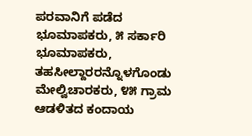ಪರವಾನಿಗೆ ಪಡೆದ ಭೂಮಾಪಕರು, ೫ ಸರ್ಕಾರಿ ಭೂಮಾಪಕರು, ತಹಸೀಲ್ದಾರರನ್ನೊಳಗೊಂಡು ಮೇಲ್ವಿಚಾರಕರು, ೪೫ ಗ್ರಾಮ ಆಡಳಿತದ ಕಂದಾಯ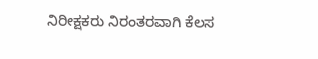ನಿರೀಕ್ಷಕರು ನಿರಂತರವಾಗಿ ಕೆಲಸ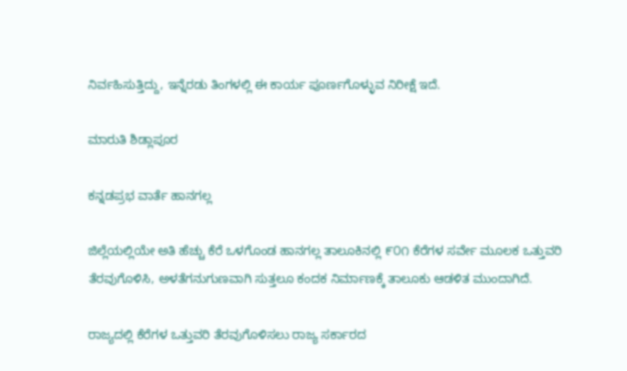ನಿರ್ವಹಿಸುತ್ತಿದ್ದು, ಇನ್ನೆರಡು ತಿಂಗಳಲ್ಲಿ ಈ ಕಾರ್ಯ ಪೂರ್ಣಗೊಳ್ಳುವ ನಿರೀಕ್ಷೆ ಇದೆ.

ಮಾರುತಿ ಶಿಡ್ಲಾಪೂರ

ಕನ್ನಡಪ್ರಭ ವಾರ್ತೆ ಹಾನಗಲ್ಲ

ಜಿಲ್ಲೆಯಲ್ಲಿಯೇ ಅತಿ ಹೆಚ್ಚು ಕೆರೆ ಒಳಗೊಂಡ ಹಾನಗಲ್ಲ ತಾಲೂಕಿನಲ್ಲಿ ೯೦೧ ಕೆರೆಗಳ ಸರ್ವೇ ಮೂಲಕ ಒತ್ತುವರಿ ತೆರವುಗೊಳಿಸಿ, ಅಳತೆಗನುಗುಣವಾಗಿ ಸುತ್ತಲೂ ಕಂದಕ ನಿರ್ಮಾಣಕ್ಕೆ ತಾಲೂಕು ಆಡಳಿತ ಮುಂದಾಗಿದೆ.

ರಾಜ್ಯದಲ್ಲಿ ಕೆರೆಗಳ ಒತ್ತುವರಿ ತೆರವುಗೊಳಿಸಲು ರಾಜ್ಯ ಸರ್ಕಾರದ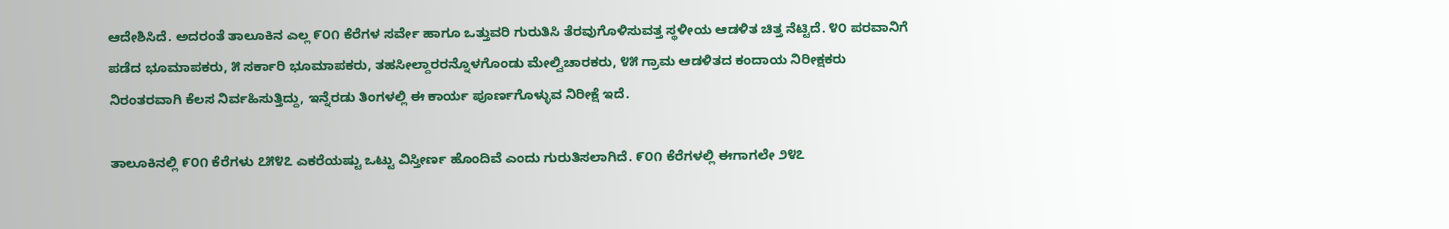ಆದೇಶಿಸಿದೆ. ಅದರಂತೆ ತಾಲೂಕಿನ ಎಲ್ಲ ೯೦೧ ಕೆರೆಗಳ ಸರ್ವೇ ಹಾಗೂ ಒತ್ತುವರಿ ಗುರುತಿಸಿ ತೆರವುಗೊಳಿಸುವತ್ತ ಸ್ಥಳೀಯ ಆಡಳಿತ ಚಿತ್ತ ನೆಟ್ಟಿದೆ. ೪೦ ಪರವಾನಿಗೆ ಪಡೆದ ಭೂಮಾಪಕರು, ೫ ಸರ್ಕಾರಿ ಭೂಮಾಪಕರು, ತಹಸೀಲ್ದಾರರನ್ನೊಳಗೊಂಡು ಮೇಲ್ವಿಚಾರಕರು, ೪೫ ಗ್ರಾಮ ಆಡಳಿತದ ಕಂದಾಯ ನಿರೀಕ್ಷಕರು ನಿರಂತರವಾಗಿ ಕೆಲಸ ನಿರ್ವಹಿಸುತ್ತಿದ್ದು, ಇನ್ನೆರಡು ತಿಂಗಳಲ್ಲಿ ಈ ಕಾರ್ಯ ಪೂರ್ಣಗೊಳ್ಳುವ ನಿರೀಕ್ಷೆ ಇದೆ.

ತಾಲೂಕಿನಲ್ಲಿ ೯೦೧ ಕೆರೆಗಳು ೭೫೪೭ ಎಕರೆಯಷ್ಟು ಒಟ್ಟು ವಿಸ್ತೀರ್ಣ ಹೊಂದಿವೆ ಎಂದು ಗುರುತಿಸಲಾಗಿದೆ. ೯೦೧ ಕೆರೆಗಳಲ್ಲಿ ಈಗಾಗಲೇ ೨೪೭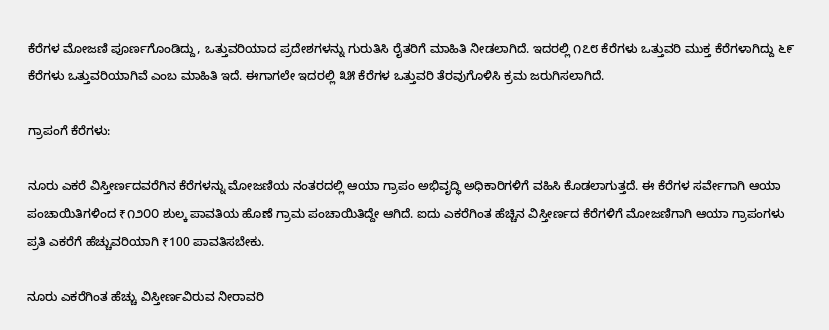ಕೆರೆಗಳ ಮೋಜಣಿ ಪೂರ್ಣಗೊಂಡಿದ್ದು, ಒತ್ತುವರಿಯಾದ ಪ್ರದೇಶಗಳನ್ನು ಗುರುತಿಸಿ ರೈತರಿಗೆ ಮಾಹಿತಿ ನೀಡಲಾಗಿದೆ. ಇದರಲ್ಲಿ ೧೭೮ ಕೆರೆಗಳು ಒತ್ತುವರಿ ಮುಕ್ತ ಕೆರೆಗಳಾಗಿದ್ದು ೬೯ ಕೆರೆಗಳು ಒತ್ತುವರಿಯಾಗಿವೆ ಎಂಬ ಮಾಹಿತಿ ಇದೆ. ಈಗಾಗಲೇ ಇದರಲ್ಲಿ ೩೫ ಕೆರೆಗಳ ಒತ್ತುವರಿ ತೆರವುಗೊಳಿಸಿ ಕ್ರಮ ಜರುಗಿಸಲಾಗಿದೆ.

ಗ್ರಾಪಂಗೆ ಕೆರೆಗಳು:

ನೂರು ಎಕರೆ ವಿಸ್ತೀರ್ಣದವರೆಗಿನ ಕೆರೆಗಳನ್ನು ಮೋಜಣಿಯ ನಂತರದಲ್ಲಿ ಆಯಾ ಗ್ರಾಪಂ ಅಭಿವೃದ್ಧಿ ಅಧಿಕಾರಿಗಳಿಗೆ ವಹಿಸಿ ಕೊಡಲಾಗುತ್ತದೆ. ಈ ಕೆರೆಗಳ ಸರ್ವೇಗಾಗಿ ಆಯಾ ಪಂಚಾಯಿತಿಗಳಿಂದ ₹೧೨೦೦ ಶುಲ್ಕ ಪಾವತಿಯ ಹೊಣೆ ಗ್ರಾಮ ಪಂಚಾಯಿತಿದ್ದೇ ಆಗಿದೆ. ಐದು ಎಕರೆಗಿಂತ ಹೆಚ್ಚಿನ ವಿಸ್ತೀರ್ಣದ ಕೆರೆಗಳಿಗೆ ಮೋಜಣಿಗಾಗಿ ಆಯಾ ಗ್ರಾಪಂಗಳು ಪ್ರತಿ ಎಕರೆಗೆ ಹೆಚ್ಚುವರಿಯಾಗಿ ₹100 ಪಾವತಿಸಬೇಕು.

ನೂರು ಎಕರೆಗಿಂತ ಹೆಚ್ಚು ವಿಸ್ತೀರ್ಣವಿರುವ ನೀರಾವರಿ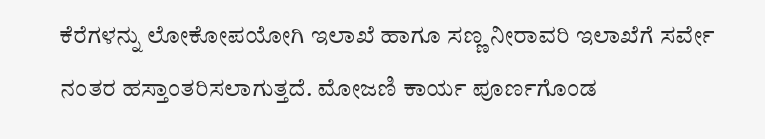ಕೆರೆಗಳನ್ನು ಲೋಕೋಪಯೋಗಿ ಇಲಾಖೆ ಹಾಗೂ ಸಣ್ಣ ನೀರಾವರಿ ಇಲಾಖೆಗೆ ಸರ್ವೇ ನಂತರ ಹಸ್ತಾಂತರಿಸಲಾಗುತ್ತದೆ. ಮೋಜಣಿ ಕಾರ್ಯ ಪೂರ್ಣಗೊಂಡ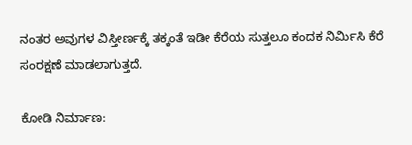ನಂತರ ಅವುಗಳ ವಿಸ್ತೀರ್ಣಕ್ಕೆ ತಕ್ಕಂತೆ ಇಡೀ ಕೆರೆಯ ಸುತ್ತಲೂ ಕಂದಕ ನಿರ್ಮಿಸಿ ಕೆರೆ ಸಂರಕ್ಷಣೆ ಮಾಡಲಾಗುತ್ತದೆ.

ಕೋಡಿ ನಿರ್ಮಾಣ: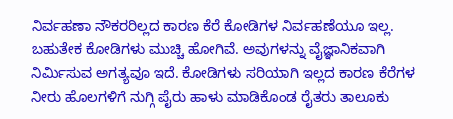ನಿರ್ವಹಣಾ ನೌಕರರಿಲ್ಲದ ಕಾರಣ ಕೆರೆ ಕೋಡಿಗಳ ನಿರ್ವಹಣೆಯೂ ಇಲ್ಲ. ಬಹುತೇಕ ಕೋಡಿಗಳು ಮುಚ್ಚಿ ಹೋಗಿವೆ. ಅವುಗಳನ್ನು ವೈಜ್ಞಾನಿಕವಾಗಿ ನಿರ್ಮಿಸುವ ಅಗತ್ಯವೂ ಇದೆ. ಕೋಡಿಗಳು ಸರಿಯಾಗಿ ಇಲ್ಲದ ಕಾರಣ ಕೆರೆಗಳ ನೀರು ಹೊಲಗಳಿಗೆ ನುಗ್ಗಿ ಪೈರು ಹಾಳು ಮಾಡಿಕೊಂಡ ರೈತರು ತಾಲೂಕು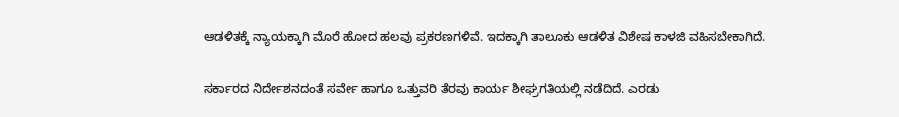ಆಡಳಿತಕ್ಕೆ ನ್ಯಾಯಕ್ಕಾಗಿ ಮೊರೆ ಹೋದ ಹಲವು ಪ್ರಕರಣಗಳಿವೆ. ಇದಕ್ಕಾಗಿ ತಾಲೂಕು ಆಡಳಿತ ವಿಶೇಷ ಕಾಳಜಿ ವಹಿಸಬೇಕಾಗಿದೆ.

ಸರ್ಕಾರದ ನಿರ್ದೇಶನದಂತೆ ಸರ್ವೇ ಹಾಗೂ ಒತ್ತುವರಿ ತೆರವು ಕಾರ್ಯ ಶೀಘ್ರಗತಿಯಲ್ಲಿ ನಡೆದಿದೆ. ಎರಡು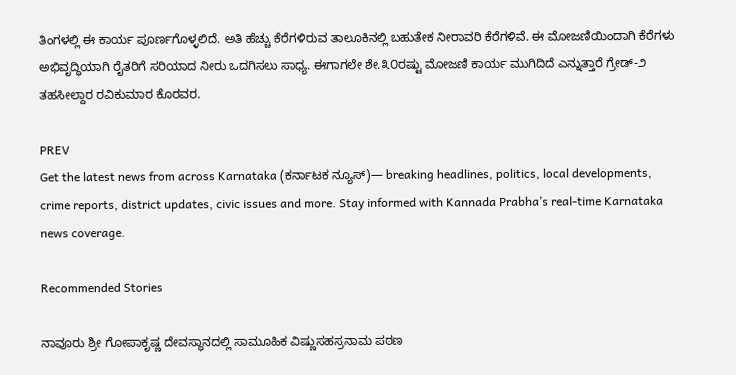ತಿಂಗಳಲ್ಲಿ ಈ ಕಾರ್ಯ ಪೂರ್ಣಗೊಳ್ಳಲಿದೆ. ಅತಿ ಹೆಚ್ಚು ಕೆರೆಗಳಿರುವ ತಾಲೂಕಿನಲ್ಲಿ ಬಹುತೇಕ ನೀರಾವರಿ ಕೆರೆಗಳಿವೆ. ಈ ಮೋಜಣಿಯಿಂದಾಗಿ ಕೆರೆಗಳು ಅಭಿವೃದ್ಧಿಯಾಗಿ ರೈತರಿಗೆ ಸರಿಯಾದ ನೀರು ಒದಗಿಸಲು ಸಾಧ್ಯ. ಈಗಾಗಲೇ ಶೇ.೩೦ರಷ್ಟು ಮೋಜಣಿ ಕಾರ್ಯ ಮುಗಿದಿದೆ ಎನ್ನುತ್ತಾರೆ ಗ್ರೇಡ್-೨ ತಹಸೀಲ್ದಾರ ರವಿಕುಮಾರ ಕೊರವರ.

PREV
Get the latest news from across Karnataka (ಕರ್ನಾಟಕ ನ್ಯೂಸ್)— breaking headlines, politics, local developments, crime reports, district updates, civic issues and more. Stay informed with Kannada Prabha’s real‑time Karnataka news coverage.

Recommended Stories

ನಾವೂರು ಶ್ರೀ ಗೋಪಾಕೃಷ್ಣ ದೇವಸ್ಥಾನದಲ್ಲಿ ಸಾಮೂಹಿಕ ವಿಷ್ಣುಸಹಸ್ರನಾಮ ಪಠಣ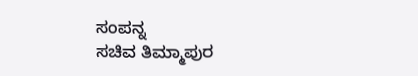ಸಂಪನ್ನ
ಸಚಿವ ತಿಮ್ಮಾಪುರ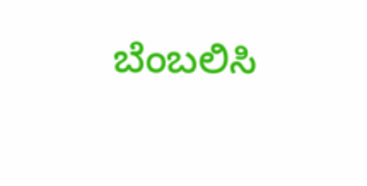ಬೆಂಬಲಿಸಿ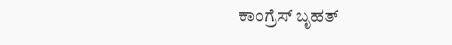ಕಾಂಗ್ರೆಸ್‌ ಬೃಹತ್‌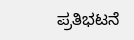ಪ್ರತಿಭಟನೆ